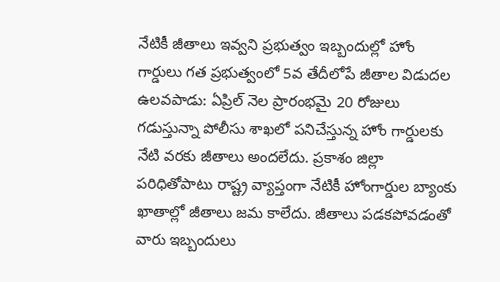నేటికీ జీతాలు ఇవ్వని ప్రభుత్వం ఇబ్బందుల్లో హోం గార్డులు గత ప్రభుత్వంలో 5వ తేదీలోపే జీతాల విడుదల
ఉలవపాడు: ఏప్రిల్ నెల ప్రారంభమై 20 రోజులు గడుస్తున్నా పోలీసు శాఖలో పనిచేస్తున్న హోం గార్డులకు నేటి వరకు జీతాలు అందలేదు. ప్రకాశం జిల్లా పరిధితోపాటు రాష్ట్ర వ్యాప్తంగా నేటికీ హోంగార్డుల బ్యాంకు ఖాతాల్లో జీతాలు జమ కాలేదు. జీతాలు పడకపోవడంతో వారు ఇబ్బందులు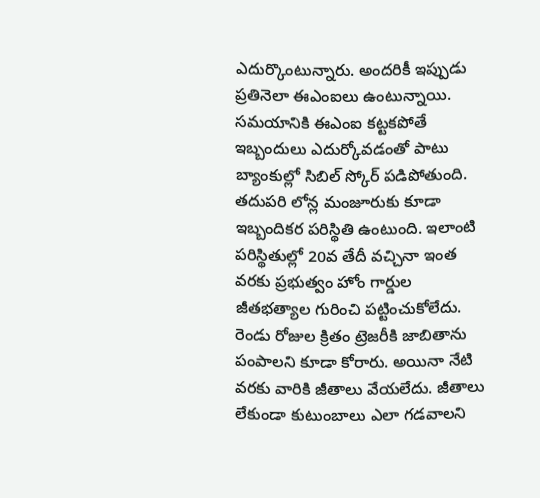ఎదుర్కొంటున్నారు. అందరికీ ఇప్పుడు ప్రతినెలా ఈఎంఐలు ఉంటున్నాయి. సమయానికి ఈఎంఐ కట్టకపోతే ఇబ్బందులు ఎదుర్కోవడంతో పాటు బ్యాంకుల్లో సిబిల్ స్కోర్ పడిపోతుంది. తదుపరి లోన్ల మంజూరుకు కూడా ఇబ్బందికర పరిస్థితి ఉంటుంది. ఇలాంటి పరిస్థితుల్లో 20వ తేదీ వచ్చినా ఇంత వరకు ప్రభుత్వం హోం గార్డుల జీతభత్యాల గురించి పట్టించుకోలేదు. రెండు రోజుల క్రితం ట్రెజరీకి జాబితాను పంపాలని కూడా కోరారు. అయినా నేటి వరకు వారికి జీతాలు వేయలేదు. జీతాలు లేకుండా కుటుంబాలు ఎలా గడవాలని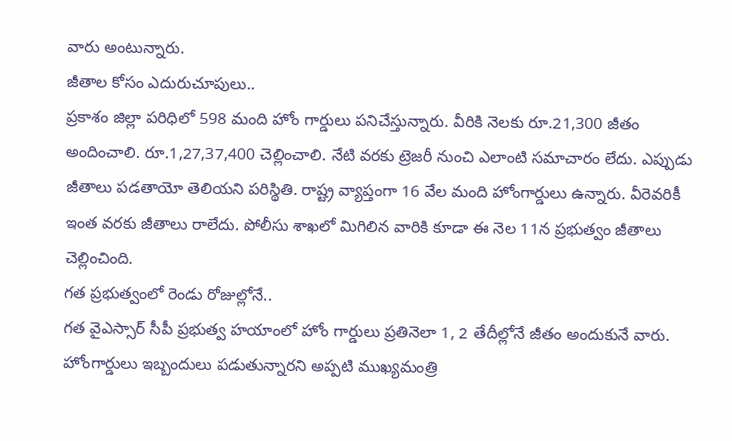వారు అంటున్నారు.
జీతాల కోసం ఎదురుచూపులు..
ప్రకాశం జిల్లా పరిధిలో 598 మంది హోం గార్డులు పనిచేస్తున్నారు. వీరికి నెలకు రూ.21,300 జీతం అందించాలి. రూ.1,27,37,400 చెల్లించాలి. నేటి వరకు ట్రెజరీ నుంచి ఎలాంటి సమాచారం లేదు. ఎప్పుడు జీతాలు పడతాయో తెలియని పరిస్థితి. రాష్ట్ర వ్యాప్తంగా 16 వేల మంది హోంగార్డులు ఉన్నారు. వీరెవరికీ ఇంత వరకు జీతాలు రాలేదు. పోలీసు శాఖలో మిగిలిన వారికి కూడా ఈ నెల 11న ప్రభుత్వం జీతాలు చెల్లించింది.
గత ప్రభుత్వంలో రెండు రోజుల్లోనే..
గత వైఎస్సార్ సీపీ ప్రభుత్వ హయాంలో హోం గార్డులు ప్రతినెలా 1, 2 తేదీల్లోనే జీతం అందుకునే వారు. హోంగార్డులు ఇబ్బందులు పడుతున్నారని అప్పటి ముఖ్యమంత్రి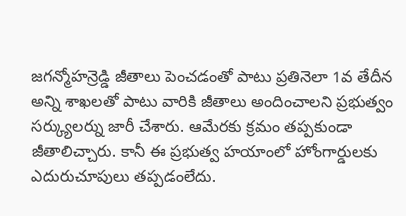జగన్మోహన్రెడ్డి జీతాలు పెంచడంతో పాటు ప్రతినెలా 1వ తేదీన అన్ని శాఖలతో పాటు వారికి జీతాలు అందించాలని ప్రభుత్వం సర్క్యులర్ను జారీ చేశారు. ఆమేరకు క్రమం తప్పకుండా జీతాలిచ్చారు. కానీ ఈ ప్రభుత్వ హయాంలో హోంగార్డులకు ఎదురుచూపులు తప్పడంలేదు.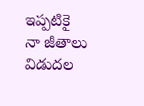ఇప్పటికై నా జీతాలు విడుదల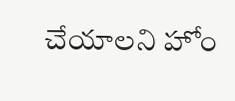చేయాలని హోం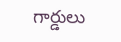గార్డులు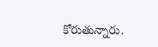కోరుతున్నారు.